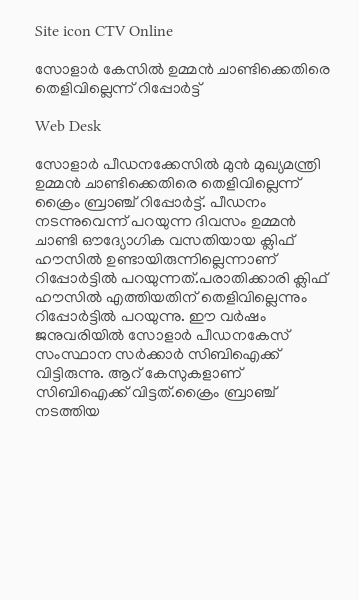Site icon CTV Online

സോളാർ കേസിൽ ഉമ്മൻ ചാണ്ടിക്കെതിരെ തെളിവില്ലെന്ന് റിപ്പോർട്ട്

Web Desk

സോളാർ പീഡനക്കേസിൽ മുൻ മുഖ്യമന്ത്രി ഉമ്മൻ ചാണ്ടിക്കെതിരെ തെളിവില്ലെന്ന് ക്രൈം ബ്രാഞ്ച് റിപ്പോർട്ട്. പീഡനം നടന്നുവെന്ന് പറയുന്ന ദിവസം ഉമ്മൻ ചാണ്ടി ഔദ്യോഗിക വസതിയായ ക്ലിഫ് ഹൗസിൽ ഉണ്ടായിരുന്നില്ലെന്നാണ് റിപ്പോ‍ര്‍ട്ടിൽ പറയുന്നത്.പരാതിക്കാരി ക്ലിഫ് ഹൗസിൽ എത്തിയതിന് തെളിവില്ലെന്നും റിപ്പോ‍ര്‍ട്ടിൽ പറയുന്നു. ഈ വര്‍ഷം ജനുവരിയിൽ സോളാര്‍ പീഡനകേസ് സംസ്ഥാന സര്‍ക്കാര്‍ സിബിഐക്ക് വിട്ടിരുന്നു. ആറ് കേസുകളാണ് സിബിഐക്ക് വിട്ടത്.ക്രൈം ബ്രാഞ്ച് നടത്തിയ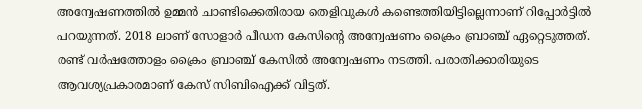അന്വേഷണത്തിൽ ഉമ്മൻ ചാണ്ടിക്കെതിരായ തെളിവുകൾ കണ്ടെത്തിയിട്ടില്ലെന്നാണ് റിപ്പോ‍ര്‍ട്ടിൽ പറയുന്നത്. 2018 ലാണ് സോളാ‍ര്‍ പീ‍ഡന കേസിന്റെ അന്വേഷണം ക്രൈം ബ്രാഞ്ച് ഏറ്റെടുത്തത്. രണ്ട് വ‍ര്‍ഷത്തോളം ക്രൈം ബ്രാഞ്ച് കേസിൽ അന്വേഷണം നടത്തി. പരാതിക്കാരിയുടെ ആവശ്യപ്രകാരമാണ് കേസ് സിബിഐക്ക് വിട്ടത്.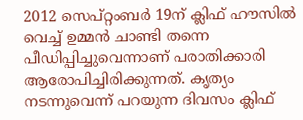2012 സെപ്റ്റംബ‍ര്‍ 19ന് ക്ലിഫ് ഹൗസിൽ വെച്ച് ഉമ്മൻ ചാണ്ടി തന്നെ പീഡിപ്പിച്ചുവെന്നാണ് പരാതിക്കാരി ആരോപിച്ചിരിക്കുന്നത്. കൃത്യം നടന്നുവെന്ന് പറയുന്ന ദിവസം ക്ലിഫ്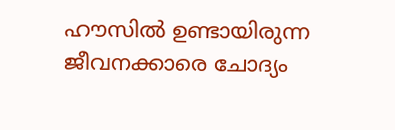ഹൗസിൽ ഉണ്ടായിരുന്ന ജീവനക്കാരെ ചോദ്യം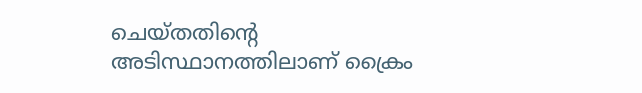ചെയ്തതിന്റെ അടിസ്ഥാനത്തിലാണ് ക്രൈം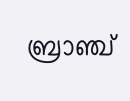ബ്രാഞ്ച്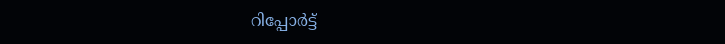റിപ്പോ‍ര്‍ട്ട്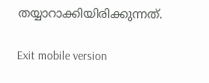തയ്യാറാക്കിയിരിക്കുന്നത്.

Exit mobile version